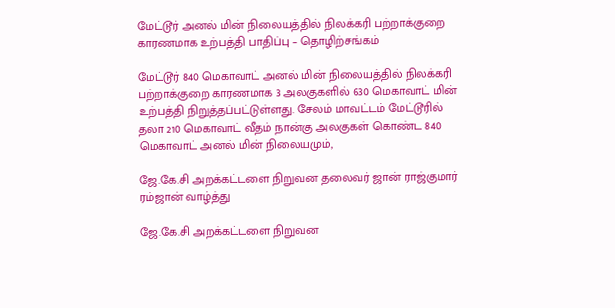மேட்டூர் அனல் மின் நிலையத்தில் நிலக்கரி பற்றாக்குறை காரணமாக உற்பத்தி பாதிப்பு – தொழிற்சங்கம்

மேட்டூர் 840 மெகாவாட் அனல் மின் நிலையத்தில் நிலக்கரி பற்றாக்குறை காரணமாக 3 அலகுகளில் 630 மெகாவாட் மின் உற்பத்தி நிறுத்தப்பட்டுள்ளது. சேலம் மாவட்டம் மேட்டூரில் தலா 210 மெகாவாட் வீதம் நான்கு அலகுகள் கொண்ட 840 மெகாவாட் அனல் மின் நிலையமும்,

ஜே.கே.சி அறக்கட்டளை நிறுவன தலைவர் ஜான் ராஜ்குமார் ரம்ஜான் வாழ்த்து

ஜே.கே.சி அறக்கட்டளை நிறுவன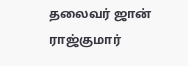தலைவர் ஜான் ராஜ்குமார்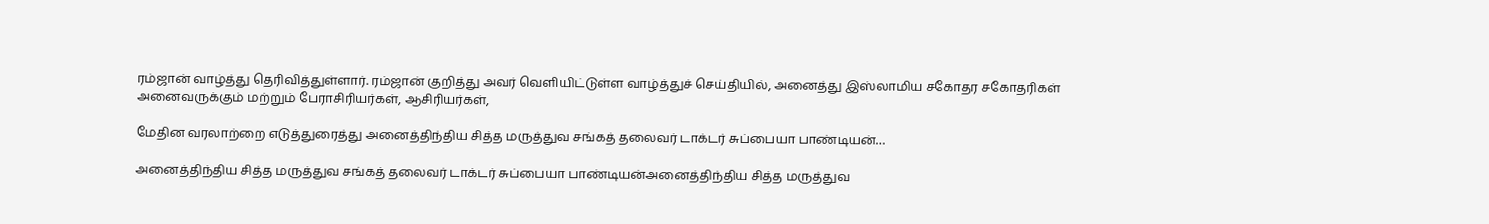ரம்ஜான் வாழ்த்து தெரிவித்துள்ளார். ரம்ஜான் குறித்து அவர் வெளியிட்டுள்ள வாழ்த்துச் செய்தியில், அனைத்து இஸ்லாமிய சகோதர சகோதரிகள் அனைவருக்கும் மற்றும் பேராசிரியர்கள், ஆசிரியர்கள்,

மேதின வரலாற்றை எடுத்துரைத்து அனைத்திந்திய சித்த மருத்துவ சங்கத் தலைவர் டாக்டர் சுப்பையா பாண்டியன்…

அனைத்திந்திய சித்த மருத்துவ சங்கத் தலைவர் டாக்டர் சுப்பையா பாண்டியன்அனைத்திந்திய சித்த மருத்துவ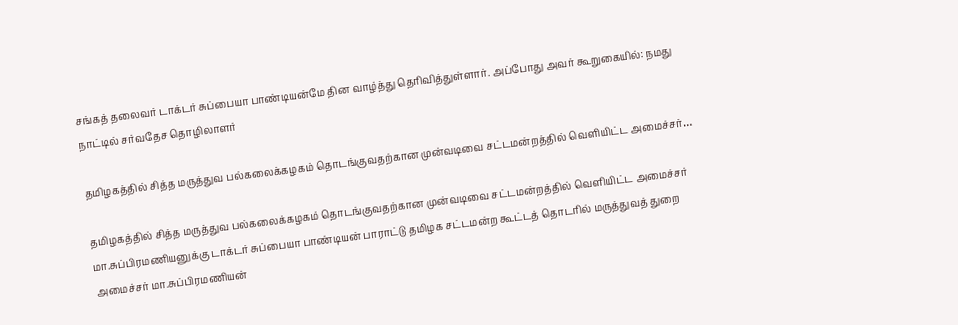சங்கத் தலைவர் டாக்டர் சுப்பையா பாண்டியன்மே தின வாழ்த்து தெரிவித்துள்ளார். அப்போது அவர் கூறுகையில்: நமது நாட்டில் சர்வதேச தொழிலாளர்

தமிழகத்தில் சித்த மருத்துவ பல்கலைக்கழகம் தொடங்குவதற்கான முன்வடிவை சட்டமன்றத்தில் வெளியிட்ட அமைச்சர்…

தமிழகத்தில் சித்த மருத்துவ பல்கலைக்கழகம் தொடங்குவதற்கான முன்வடிவை சட்டமன்றத்தில் வெளியிட்ட அமைச்சர் மா.சுப்பிரமணியனுக்கு டாக்டர் சுப்பையா பாண்டியன் பாராட்டு தமிழக சட்டமன்ற கூட்டத் தொடரில் மருத்துவத் துறை அமைச்சர் மா.சுப்பிரமணியன்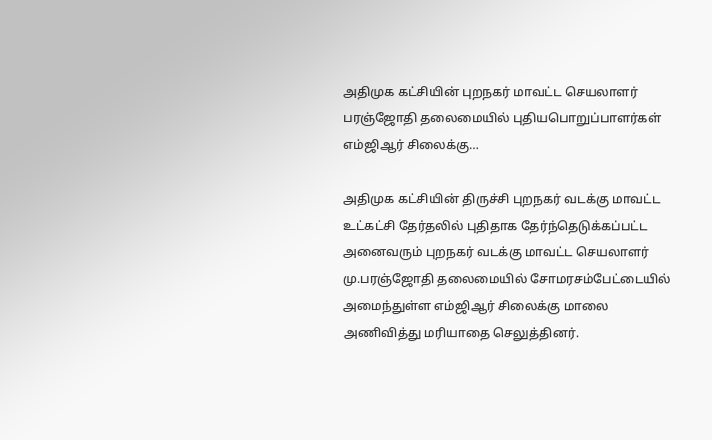அதிமுக கட்சியின் புறநகர் மாவட்ட செயலாளர் பரஞ்ஜோதி தலைமையில் புதியபொறுப்பாளர்கள் எம்ஜிஆர் சிலைக்கு…

அதிமுக கட்சியின் திருச்சி புறநகர் வடக்கு மாவட்ட உட்கட்சி தேர்தலில் புதிதாக தேர்ந்தெடுக்கப்பட்ட அனைவரும் புறநகர் வடக்கு மாவட்ட செயலாளர் மு.பரஞ்ஜோதி தலைமையில் சோமரசம்பேட்டையில் அமைந்துள்ள எம்ஜிஆர் சிலைக்கு மாலை அணிவித்து மரியாதை செலுத்தினர்.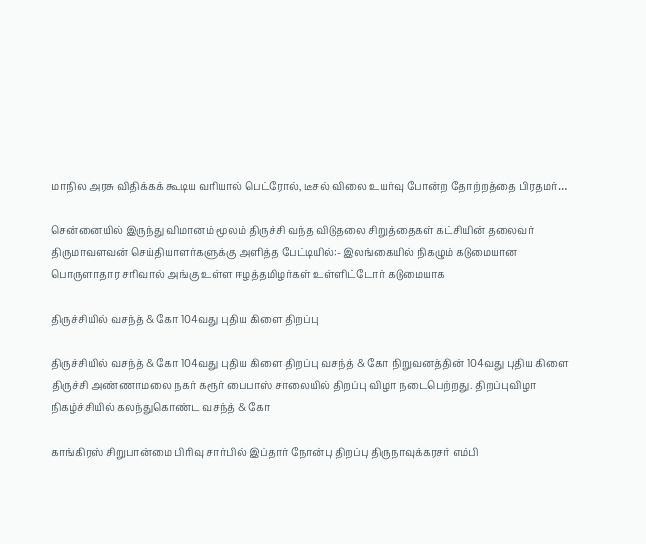மாநில அரசு விதிக்கக் கூடிய வரியால் பெட்ரோல், டீசல் விலை உயர்வு போன்ற தோற்றத்தை பிரதமர்…

சென்னையில் இருந்து விமானம் மூலம் திருச்சி வந்த விடுதலை சிறுத்தைகள் கட்சியின் தலைவர் திருமாவளவன் செய்தியாளர்களுக்கு அளித்த பேட்டியில்:- இலங்கையில் நிகழும் கடுமையான பொருளாதார சரிவால் அங்கு உள்ள ஈழத்தமிழர்கள் உள்ளிட்டோர் கடுமையாக

திருச்சியில் வசந்த் & கோ 104வது புதிய கிளை திறப்பு

திருச்சியில் வசந்த் & கோ 104வது புதிய கிளை திறப்பு வசந்த் & கோ நிறுவனத்தின் 104வது புதிய கிளை திருச்சி அண்ணாமலை நகர் கரூர் பைபாஸ் சாலையில் திறப்பு விழா நடைபெற்றது. திறப்புவிழா நிகழ்ச்சியில் கலந்துகொண்ட வசந்த் & கோ

காங்கிரஸ் சிறுபான்மை பிரிவு சார்பில் இப்தார் நோன்பு திறப்பு திருநாவுக்கரசர் எம்பி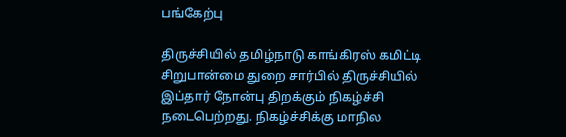பங்கேற்பு

திருச்சியில் தமிழ்நாடு காங்கிரஸ் கமிட்டி சிறுபான்மை துறை சார்பில் திருச்சியில் இப்தார் நோன்பு திறக்கும் நிகழ்ச்சி நடைபெற்றது. நிகழ்ச்சிக்கு மாநில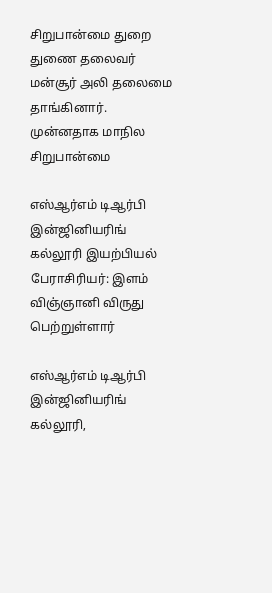சிறுபான்மை துறை துணை தலைவர் மன்சூர் அலி தலைமை தாங்கினார். முன்னதாக மாநில சிறுபான்மை

எஸ்ஆர்எம் டிஆர்பி இன்ஜினியரிங் கல்லூரி இயற்பியல் பேராசிரியர்: இளம் விஞ்ஞானி விருது பெற்றுள்ளார்

எஸ்ஆர்எம் டிஆர்பி இன்ஜினியரிங் கல்லூரி,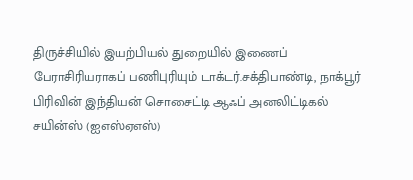திருச்சியில் இயற்பியல் துறையில் இணைப் பேராசிரியராகப் பணிபுரியும் டாக்டர்.சக்திபாண்டி, நாக்பூர் பிரிவின் இந்தியன் சொசைட்டி ஆஃப் அனலிட்டிகல் சயின்ஸ் (ஐஎஸ்ஏஎஸ்)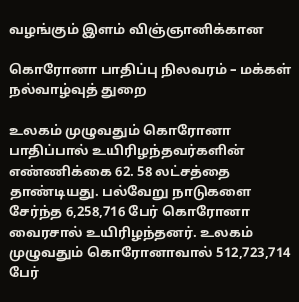வழங்கும் இளம் விஞ்ஞானிக்கான

கொரோனா பாதிப்பு நிலவரம் – மக்கள் நல்வாழ்வுத் துறை

உலகம் முழுவதும் கொரோனா பாதிப்பால் உயிரிழந்தவர்களின் எண்ணிக்கை 62. 58 லட்சத்தை தாண்டியது. பல்வேறு நாடுகளை சேர்ந்த 6,258,716 பேர் கொரோனா வைரசால் உயிரிழந்தனர். உலகம் முழுவதும் கொரோனாவால் 512,723,714 பேர்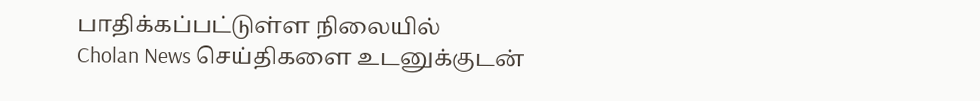பாதிக்கப்பட்டுள்ள நிலையில்
Cholan News செய்திகளை உடனுக்குடன்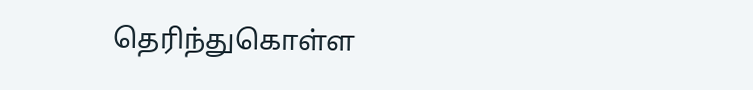தெரிந்துகொள்ள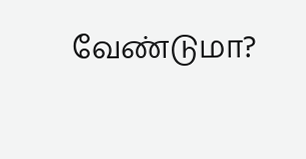வேண்டுமா?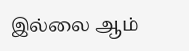இல்லை ஆம்